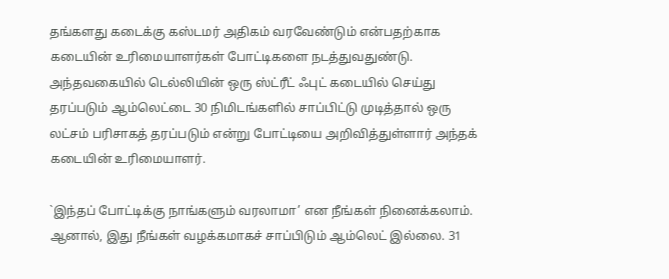தங்களது கடைக்கு கஸ்டமர் அதிகம் வரவேண்டும் என்பதற்காக கடையின் உரிமையாளர்கள் போட்டிகளை நடத்துவதுண்டு. அந்தவகையில் டெல்லியின் ஒரு ஸ்ட்ரீட் ஃபுட் கடையில் செய்து தரப்படும் ஆம்லெட்டை 30 நிமிடங்களில் சாப்பிட்டு முடித்தால் ஒரு லட்சம் பரிசாகத் தரப்படும் என்று போட்டியை அறிவித்துள்ளார் அந்தக் கடையின் உரிமையாளர்.

`இந்தப் போட்டிக்கு நாங்களும் வரலாமா’ என நீங்கள் நினைக்கலாம். ஆனால், இது நீங்கள் வழக்கமாகச் சாப்பிடும் ஆம்லெட் இல்லை. 31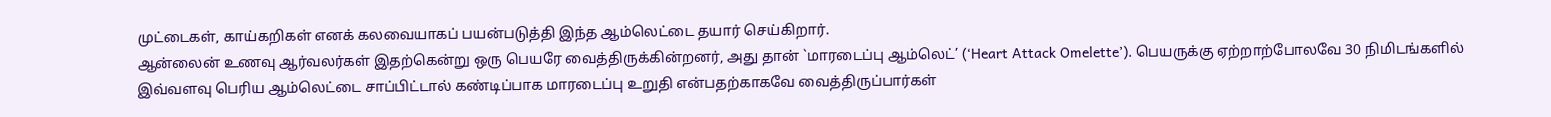முட்டைகள், காய்கறிகள் எனக் கலவையாகப் பயன்படுத்தி இந்த ஆம்லெட்டை தயார் செய்கிறார்.
ஆன்லைன் உணவு ஆர்வலர்கள் இதற்கென்று ஒரு பெயரே வைத்திருக்கின்றனர், அது தான் `மாரடைப்பு ஆம்லெட்’ (‘Heart Attack Omelette’). பெயருக்கு ஏற்றாற்போலவே 30 நிமிடங்களில் இவ்வளவு பெரிய ஆம்லெட்டை சாப்பிட்டால் கண்டிப்பாக மாரடைப்பு உறுதி என்பதற்காகவே வைத்திருப்பார்கள்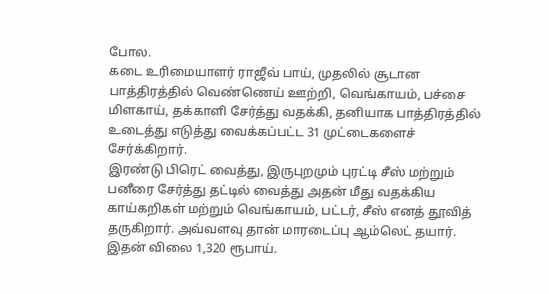போல.
கடை உரிமையாளர் ராஜீவ் பாய், முதலில் சூடான பாத்திரத்தில் வெண்ணெய் ஊற்றி, வெங்காயம், பச்சை மிளகாய், தக்காளி சேர்த்து வதக்கி, தனியாக பாத்திரத்தில் உடைத்து எடுத்து வைக்கப்பட்ட 31 முட்டைகளைச் சேர்க்கிறார்.
இரண்டு பிரெட் வைத்து, இருபுறமும் புரட்டி சீஸ் மற்றும் பனீரை சேர்த்து தட்டில் வைத்து அதன் மீது வதக்கிய காய்கறிகள் மற்றும் வெங்காயம், பட்டர், சீஸ் எனத் தூவித் தருகிறார். அவ்வளவு தான் மாரடைப்பு ஆம்லெட் தயார். இதன் விலை 1,320 ரூபாய்.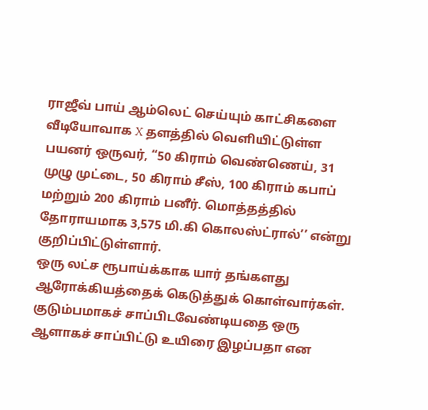ராஜீவ் பாய் ஆம்லெட் செய்யும் காட்சிகளை வீடியோவாக X தளத்தில் வெளியிட்டுள்ள பயனர் ஒருவர், “50 கிராம் வெண்ணெய், 31 முழு முட்டை, 50 கிராம் சீஸ், 100 கிராம் கபாப் மற்றும் 200 கிராம் பனீர். மொத்தத்தில் தோராயமாக 3,575 மி.கி கொலஸ்ட்ரால்’’ என்று குறிப்பிட்டுள்ளார்.
ஒரு லட்ச ரூபாய்க்காக யார் தங்களது ஆரோக்கியத்தைக் கெடுத்துக் கொள்வார்கள். குடும்பமாகச் சாப்பிடவேண்டியதை ஒரு ஆளாகச் சாப்பிட்டு உயிரை இழப்பதா என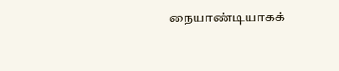நையாண்டியாகக்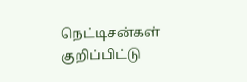நெட்டிசன்கள் குறிப்பிட்டு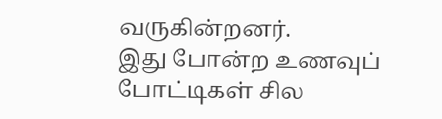வருகின்றனர்.
இது போன்ற உணவுப் போட்டிகள் சில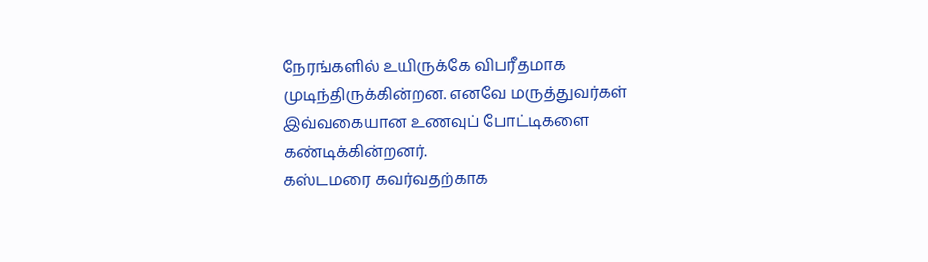நேரங்களில் உயிருக்கே விபரீதமாக முடிந்திருக்கின்றன. எனவே மருத்துவர்கள் இவ்வகையான உணவுப் போட்டிகளை கண்டிக்கின்றனர்.
கஸ்டமரை கவர்வதற்காக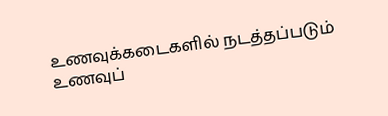உணவுக்கடைகளில் நடத்தப்படும் உணவுப்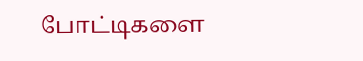போட்டிகளை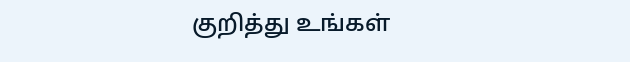குறித்து உங்கள்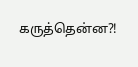கருத்தென்ன?!